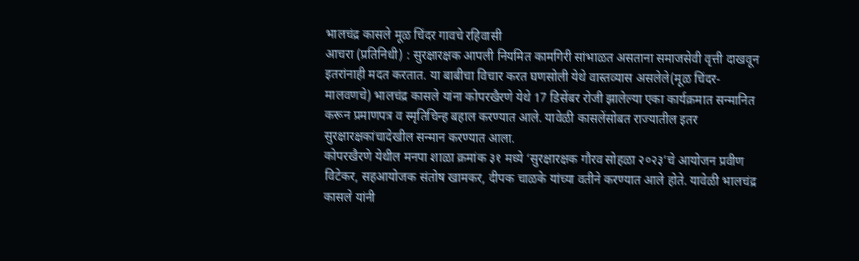भालचंद्र कासले मूळ चिंदर गावचे रहिवासी
आचरा (प्रतिनिधी) : सुरक्षारक्षक आपली नियमित कामगिरी सांभाळत असताना समाजसेवी वृत्ती दाखवून इतरांनाही मदत करतात. या बाबीचा विचार करत घणसोली येथे वास्तव्यास असलेले(मूळ चिंदर-मालवणचे) भालचंद्र कासले यांना कोपरखैरणे येथे 17 डिसेंबर रोजी झालेल्या एका कार्यक्रमात सन्मानित करून प्रमाणपत्र व स्मृतिचिन्ह बहाल करण्यात आले. यावेळी कासलेंसोबत राज्यातील इतर सुरक्षारक्षकांचादेखील सन्मान करण्यात आला.
कोपरखैरणे येथील मनपा शाळा क्रमांक ३१ मध्ये ‘सुरक्षारक्षक गौरव सोहळा २०२३’चे आयोजन प्रवीण विटेकर, सहआयोजक संतोष खामकर, दीपक चाळके यांच्या वतीने करण्यात आले होते. यावेळी भालचंद्र कासले यांनी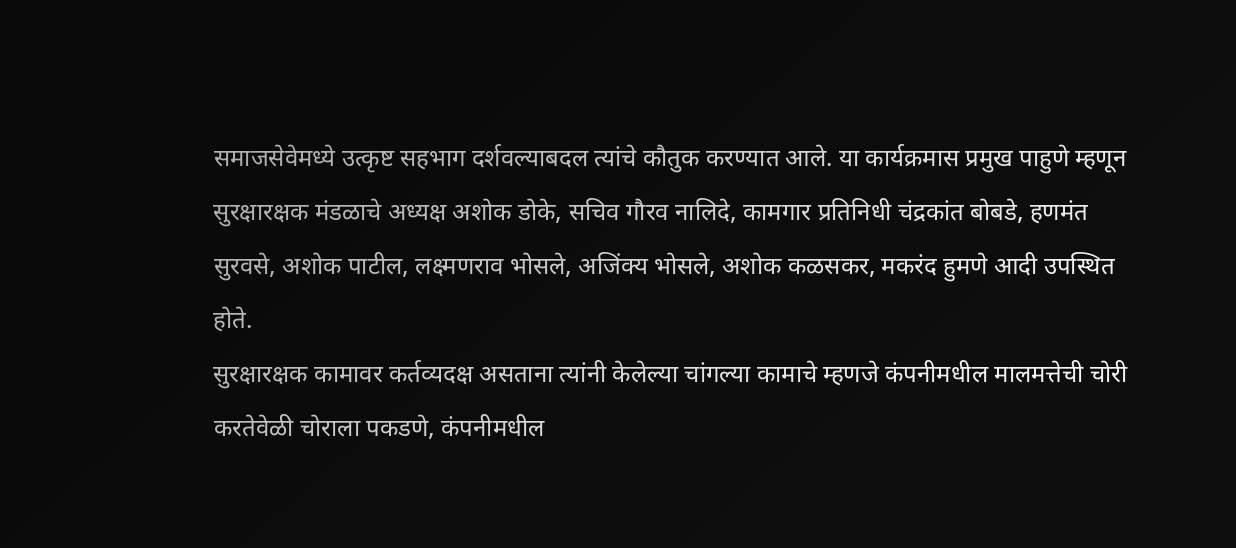समाजसेवेमध्ये उत्कृष्ट सहभाग दर्शवल्याबदल त्यांचे कौतुक करण्यात आले. या कार्यक्रमास प्रमुख पाहुणे म्हणून सुरक्षारक्षक मंडळाचे अध्यक्ष अशोक डोके, सचिव गौरव नालिदे, कामगार प्रतिनिधी चंद्रकांत बोबडे, हणमंत सुरवसे, अशोक पाटील, लक्ष्मणराव भोसले, अजिंक्य भोसले, अशोक कळसकर, मकरंद हुमणे आदी उपस्थित होते.
सुरक्षारक्षक कामावर कर्तव्यदक्ष असताना त्यांनी केलेल्या चांगल्या कामाचे म्हणजे कंपनीमधील मालमत्तेची चोरी करतेवेळी चोराला पकडणे, कंपनीमधील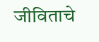जीविताचे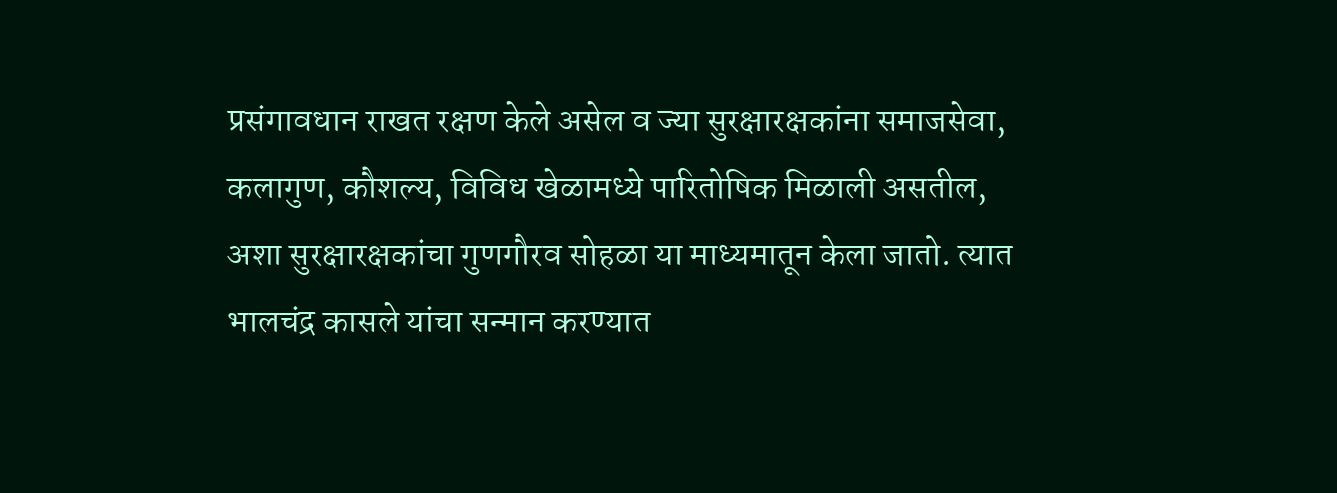प्रसंगावधान राखत रक्षण केले असेल व ज्या सुरक्षारक्षकांना समाजसेवा, कलागुण, कौशल्य, विविध खेळामध्ये पारितोषिक मिळाली असतील, अशा सुरक्षारक्षकांचा गुणगौरव सोहळा या माध्यमातून केला जातो. त्यात भालचंद्र कासले यांचा सन्मान करण्यात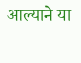आल्याने या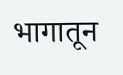भागातून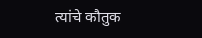त्यांचे कौतुक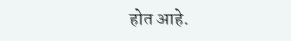होत आहे.